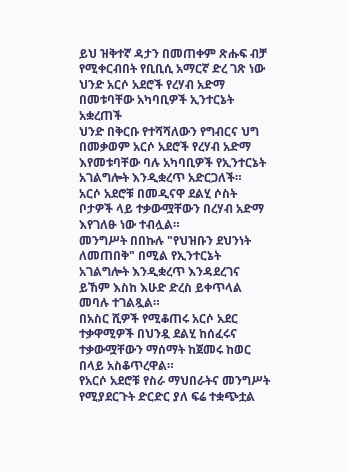ይህ ዝቅተኛ ዳታን በመጠቀም ጽሑፍ ብቻ የሚቀርብበት የቢቢሲ አማርኛ ድረ ገጽ ነው
ህንድ አርሶ አደሮች የረሃብ አድማ በመቱባቸው አካባቢዎች ኢንተርኔት አቋረጠች
ህንድ በቅርቡ የተሻሻለውን የግብርና ህግ በመቃወም አርሶ አደሮች የረሃብ አድማ እየመቱባቸው ባሉ አካባቢዎች የኢንተርኔት አገልግሎት እንዲቋረጥ አድርጋለች።
አርሶ አደሮቹ በመዲናዋ ደልሂ ሶስት ቦታዎች ላይ ተቃውሟቸውን በረሃብ አድማ እየገለፁ ነው ተብሏል።
መንግሥት በበኩሉ "የህዝቡን ደህንነት ለመጠበቅ" በሚል የኢንተርኔት አገልግሎት እንዲቋረጥ እንዳደረገና ይኸም እስከ እሁድ ድረስ ይቀጥላል መባሉ ተገልጿል።
በአስር ሺዎች የሚቆጠሩ አርሶ አደር ተቃዋሚዎች በህንዷ ደልሂ ከሰፈሩና ተቃውሟቸውን ማሰማት ከጀመሩ ከወር በላይ አስቆጥረዋል።
የአርሶ አደሮቹ የስራ ማህበራትና መንግሥት የሚያደርጉት ድርድር ያለ ፍሬ ተቋጭቷል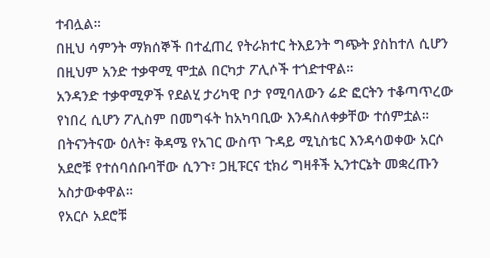ተብሏል።
በዚህ ሳምንት ማክሰኞች በተፈጠረ የትራክተር ትእይንት ግጭት ያስከተለ ሲሆን በዚህም አንድ ተቃዋሚ ሞቷል በርካታ ፖሊሶች ተጎድተዋል።
አንዳንድ ተቃዋሚዎች የደልሂ ታሪካዊ ቦታ የሚባለውን ሬድ ፎርትን ተቆጣጥረው የነበረ ሲሆን ፖሊስም በመግፋት ከአካባቢው እንዳስለቀቃቸው ተሰምቷል።
በትናንትናው ዕለት፣ ቅዳሜ የአገር ውስጥ ጉዳይ ሚኒስቴር እንዳሳወቀው አርሶ አደሮቹ የተሰባሰቡባቸው ሲንጉ፣ ጋዚፑርና ቲክሪ ግዛቶች ኢንተርኔት መቋረጡን አስታውቀዋል።
የአርሶ አደሮቹ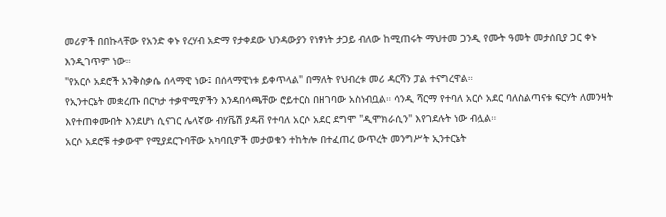መሪዎች በበኩላቸው የአንድ ቀኑ የረሃብ አድማ የታቀደው ህንዳውያን የነፃነት ታጋይ ብለው ከሚጠሩት ማህተመ ጋንዲ የሙት ዓመት መታሰቢያ ጋር ቀኑ እንዲገጥም ነው።
"የአርሶ አደሮች አንቅስቃሴ ሰላማዊ ነው፤ በሰላማዊነቱ ይቀጥላል" በማለት የህብረቱ መሪ ዳርሻን ፓል ተናግረዋል።
የኢንተርኔት መቋረጡ በርካታ ተቃዋሚዎችን እንዳበሳጫቸው ሮይተርስ በዘገባው አስነብቧል። ሳንዲ ሻርማ የተባለ አርሶ አደር ባለስልጣናቱ ፍርሃት ለመንዛት እየተጠቀሙበት እንደሆነ ሲናገር ሌላኛው ብሃቬሽ ያዳቭ የተባለ አርሶ አደር ደግሞ "ዲሞክራሲን" እየገደሉት ነው ብሏል።
አርሶ አደሮቹ ተቃውሞ የሚያደርጉባቸው አካባቢዎች መታወቁን ተከትሎ በተፈጠረ ውጥረት መንግሥት ኢንተርኔት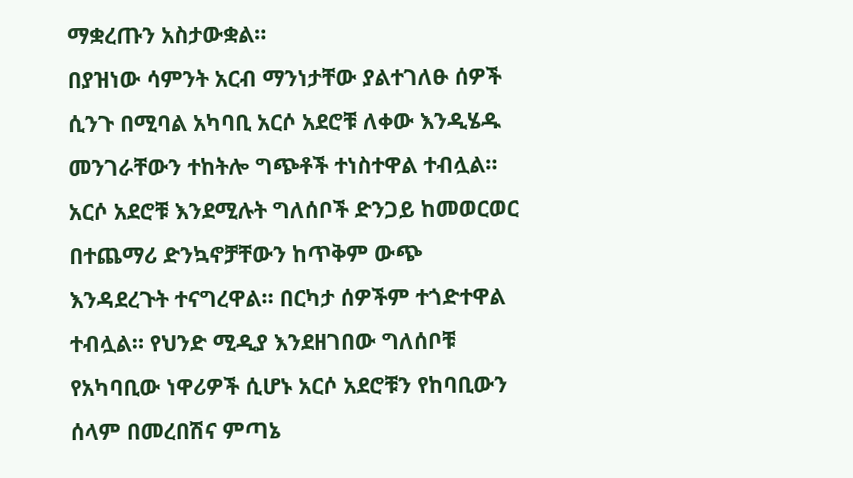ማቋረጡን አስታውቋል።
በያዝነው ሳምንት አርብ ማንነታቸው ያልተገለፁ ሰዎች ሲንጉ በሚባል አካባቢ አርሶ አደሮቹ ለቀው እንዲሄዱ መንገራቸውን ተከትሎ ግጭቶች ተነስተዋል ተብሏል።
አርሶ አደሮቹ እንደሚሉት ግለሰቦች ድንጋይ ከመወርወር በተጨማሪ ድንኳኖቻቸውን ከጥቅም ውጭ እንዳደረጉት ተናግረዋል። በርካታ ሰዎችም ተጎድተዋል ተብሏል። የህንድ ሚዲያ እንደዘገበው ግለሰቦቹ የአካባቢው ነዋሪዎች ሲሆኑ አርሶ አደሮቹን የከባቢውን ሰላም በመረበሽና ምጣኔ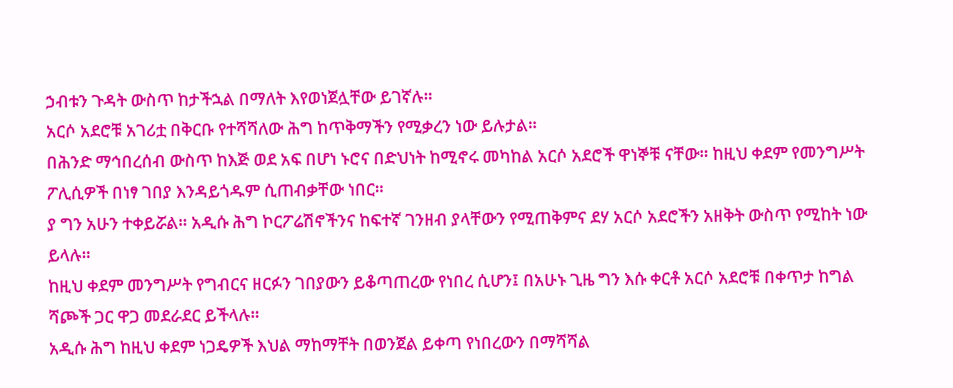ኃብቱን ጉዳት ውስጥ ከታችኋል በማለት እየወነጀሏቸው ይገኛሉ።
አርሶ አደሮቹ አገሪቷ በቅርቡ የተሻሻለው ሕግ ከጥቅማችን የሚቃረን ነው ይሉታል።
በሕንድ ማኅበረሰብ ውስጥ ከእጅ ወደ አፍ በሆነ ኑሮና በድህነት ከሚኖሩ መካከል አርሶ አደሮች ዋነኞቹ ናቸው። ከዚህ ቀደም የመንግሥት ፖሊሲዎች በነፃ ገበያ እንዳይጎዱም ሲጠብቃቸው ነበር።
ያ ግን አሁን ተቀይሯል። አዲሱ ሕግ ኮርፖሬሽኖችንና ከፍተኛ ገንዘብ ያላቸውን የሚጠቅምና ደሃ አርሶ አደሮችን አዘቅት ውስጥ የሚከት ነው ይላሉ።
ከዚህ ቀደም መንግሥት የግብርና ዘርፉን ገበያውን ይቆጣጠረው የነበረ ሲሆን፤ በአሁኑ ጊዜ ግን እሱ ቀርቶ አርሶ አደሮቹ በቀጥታ ከግል ሻጮች ጋር ዋጋ መደራደር ይችላሉ።
አዲሱ ሕግ ከዚህ ቀደም ነጋዴዎች እህል ማከማቸት በወንጀል ይቀጣ የነበረውን በማሻሻል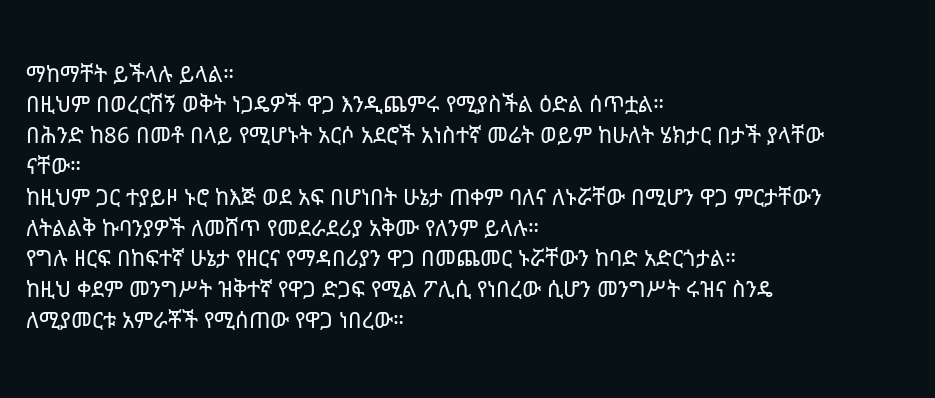ማከማቸት ይችላሉ ይላል።
በዚህም በወረርሽኝ ወቅት ነጋዴዎች ዋጋ እንዲጨምሩ የሚያስችል ዕድል ሰጥቷል።
በሕንድ ከ86 በመቶ በላይ የሚሆኑት አርሶ አደሮች አነስተኛ መሬት ወይም ከሁለት ሄክታር በታች ያላቸው ናቸው።
ከዚህም ጋር ተያይዞ ኑሮ ከእጅ ወደ አፍ በሆነበት ሁኔታ ጠቀም ባለና ለኑሯቸው በሚሆን ዋጋ ምርታቸውን ለትልልቅ ኩባንያዎች ለመሸጥ የመደራደሪያ አቅሙ የለንም ይላሉ።
የግሉ ዘርፍ በከፍተኛ ሁኔታ የዘርና የማዳበሪያን ዋጋ በመጨመር ኑሯቸውን ከባድ አድርጎታል።
ከዚህ ቀደም መንግሥት ዝቅተኛ የዋጋ ድጋፍ የሚል ፖሊሲ የነበረው ሲሆን መንግሥት ሩዝና ስንዴ ለሚያመርቱ አምራቾች የሚሰጠው የዋጋ ነበረው።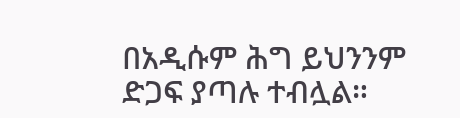በአዲሱም ሕግ ይህንንም ድጋፍ ያጣሉ ተብሏል።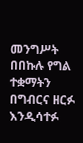መንግሥት በበኩሉ የግል ተቋማትን በግብርና ዘርፉ እንዲሳተፉ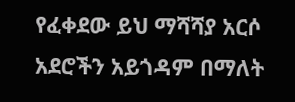የፈቀደው ይህ ማሻሻያ አርሶ አደሮችን አይጎዳም በማለት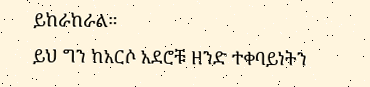ይከራከራል።
ይህ ግን ከአርሶ አደሮቹ ዘንድ ተቀባይነትን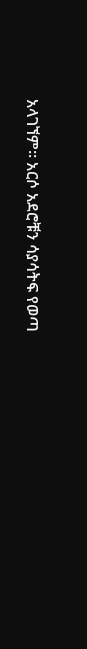አላገኘም። አርሶ አደሮቹን ሳያሳትፍ የወጣ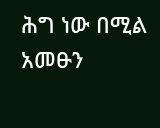ሕግ ነው በሚል አመፁን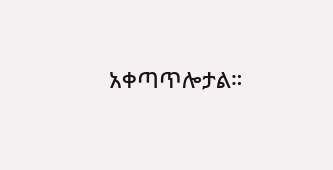አቀጣጥሎታል።